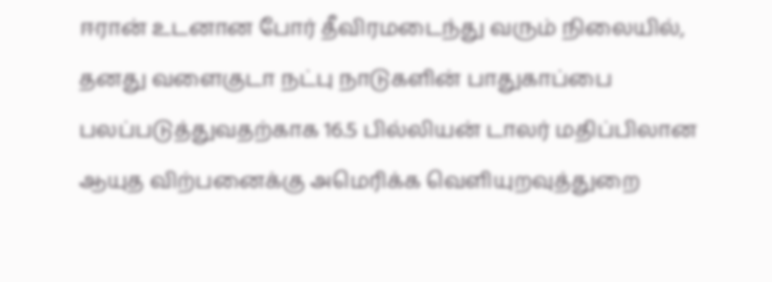ஈரான் உடனான போர் தீவிரமடைந்து வரும் நிலையில், தனது வளைகுடா நட்பு நாடுகளின் பாதுகாப்பை பலப்படுத்துவதற்காக 16.5 பில்லியன் டாலர் மதிப்பிலான ஆயுத விற்பனைக்கு அமெரிக்க வெளியுறவுத்துறை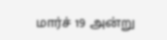மார்ச் 19 அன்று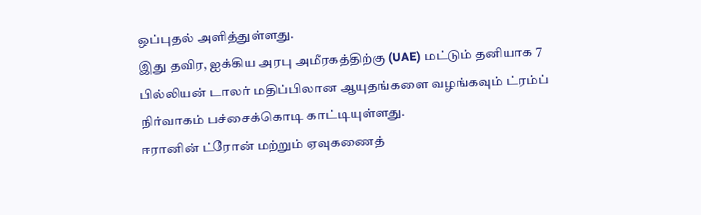ஒப்புதல் அளித்துள்ளது.
இது தவிர, ஐக்கிய அரபு அமீரகத்திற்கு (UAE) மட்டும் தனியாக 7 பில்லியன் டாலர் மதிப்பிலான ஆயுதங்களை வழங்கவும் ட்ரம்ப் நிர்வாகம் பச்சைக்கொடி காட்டியுள்ளது.
ஈரானின் ட்ரோன் மற்றும் ஏவுகணைத்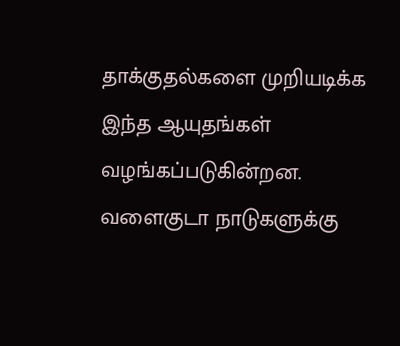தாக்குதல்களை முறியடிக்க இந்த ஆயுதங்கள் வழங்கப்படுகின்றன.
வளைகுடா நாடுகளுக்கு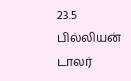23.5 பில்லியன் டாலர்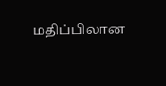மதிப்பிலான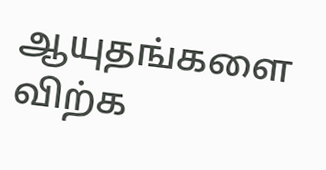ஆயுதங்களை விற்க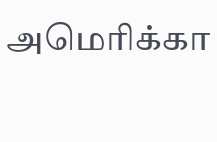அமெரிக்கா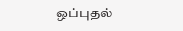ஒப்புதல்